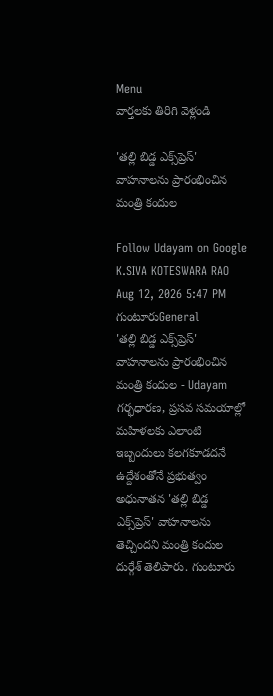Menu
వార్తలకు తిరిగి వెళ్లండి

'తల్లి బిడ్డ ఎక్స్‌ప్రెస్' వాహనాలను ప్రారంభించిన మంత్రి కందుల

Follow Udayam on Google
K.SIVA KOTESWARA RAO Aug 12, 2026 5:47 PM గుంటూరుGeneral
'తల్లి బిడ్డ ఎక్స్‌ప్రెస్' వాహనాలను ప్రారంభించిన మంత్రి కందుల - Udayam
గర్భధారణ, ప్రసవ సమయాల్లో మహిళలకు ఎలాంటి ఇబ్బందులు కలగకూడదనే ఉద్దేశంతోనే ప్రభుత్వం అధునాతన 'తల్లి బిడ్డ ఎక్స్‌ప్రెస్' వాహనాలను తెచ్చిందని మంత్రి కందుల దుర్గేశ్ తెలిపారు. గుంటూరు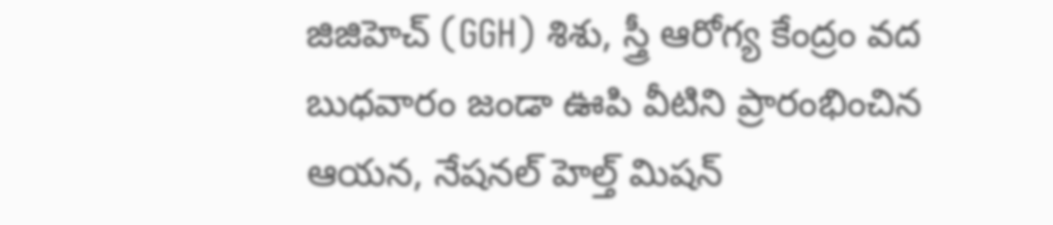జిజిహెచ్ (GGH) శిశు, స్త్రీ ఆరోగ్య కేంద్రం వద బుధవారం జండా ఊపి వీటిని ప్రారంభించిన ఆయన, నేషనల్ హెల్త్ మిషన్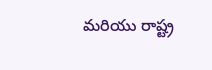మరియు రాష్ట్ర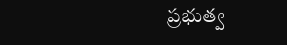ప్రభుత్వ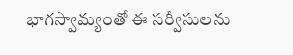భాగస్వామ్యంతో ఈ సర్వీసులను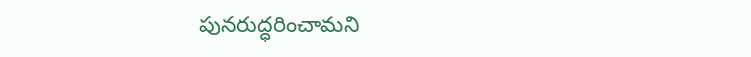పునరుద్ధరించామని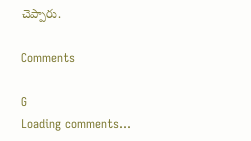చెప్పారు.

Comments

G
Loading comments...